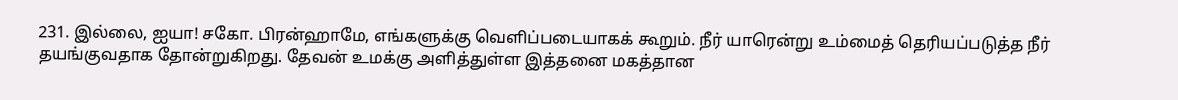231. இல்லை, ஐயா! சகோ. பிரன்ஹாமே, எங்களுக்கு வெளிப்படையாகக் கூறும். நீர் யாரென்று உம்மைத் தெரியப்படுத்த நீர் தயங்குவதாக தோன்றுகிறது. தேவன் உமக்கு அளித்துள்ள இத்தனை மகத்தான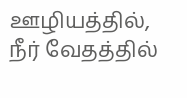ஊழியத்தில், நீர் வேதத்தில்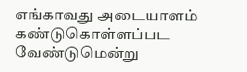எங்காவது அடையாளம் கண்டுகொள்ளப்பட வேண்டுமென்று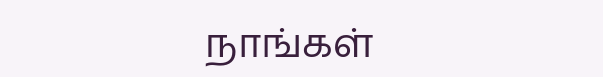நாங்கள்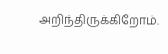அறிந்திருக்கிறோம்.